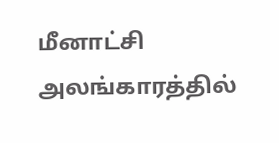மீனாட்சி அலங்காரத்தில்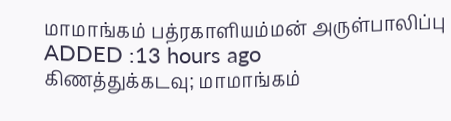மாமாங்கம் பத்ரகாளியம்மன் அருள்பாலிப்பு
ADDED :13 hours ago
கிணத்துக்கடவு; மாமாங்கம்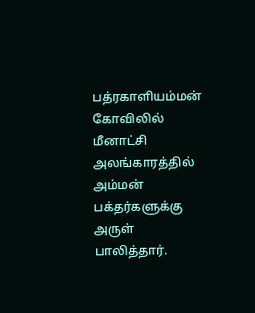பத்ரகாளியம்மன் கோவிலில் மீனாட்சி அலங்காரத்தில் அம்மன் பக்தர்களுக்கு அருள் பாலித்தார்.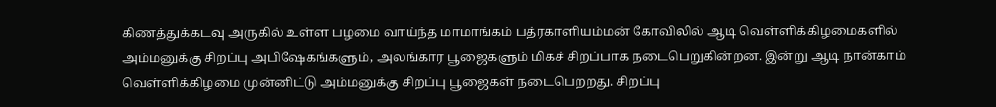கிணத்துக்கடவு அருகில் உள்ள பழமை வாய்ந்த மாமாங்கம் பத்ரகாளியம்மன் கோவிலில் ஆடி வெள்ளிக்கிழமைகளில் அம்மனுக்கு சிறப்பு அபிஷேகங்களும், அலங்கார பூஜைகளும் மிகச் சிறப்பாக நடைபெறுகின்றன. இன்று ஆடி நான்காம் வெள்ளிக்கிழமை முன்னிட்டு அம்மனுக்கு சிறப்பு பூஜைகள் நடைபெறறது. சிறப்பு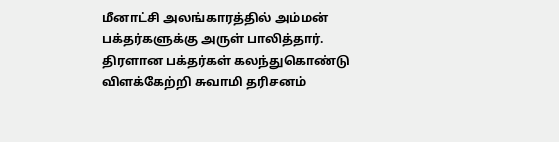மீனாட்சி அலங்காரத்தில் அம்மன் பக்தர்களுக்கு அருள் பாலித்தார். திரளான பக்தர்கள் கலந்துகொண்டு விளக்கேற்றி சுவாமி தரிசனம்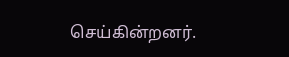செய்கின்றனர்.